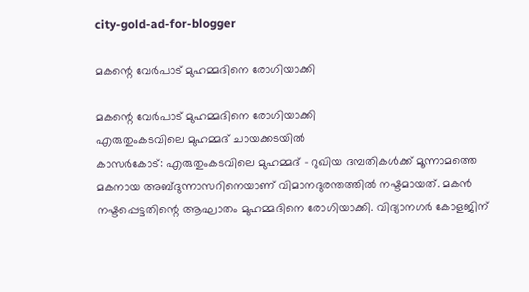city-gold-ad-for-blogger

മകന്റെ വേര്‍പാട് മുഹമ്മദിനെ രോഗിയാക്കി

മകന്റെ വേര്‍പാട് മുഹമ്മദിനെ രോഗിയാക്കി
എരുതുംകടവിലെ മുഹമ്മദ് ചായക്കടയില്‍
കാസര്‍കോട്: എരുതുംകടവിലെ മുഹമ്മദ് - റുഖിയ ദമ്പതികള്‍ക്ക് മൂന്നാമത്തെ മകനായ അബ്ദുന്നാസറിനെയാണ് വിമാനദുരന്തത്തില്‍ നഷ്ടമായത്. മകന്‍ നഷ്ടപ്പെട്ടതിന്റെ ആഘാതം മുഹമ്മദിനെ രോഗിയാക്കി. വിദ്യാനഗര്‍ കോളജിന്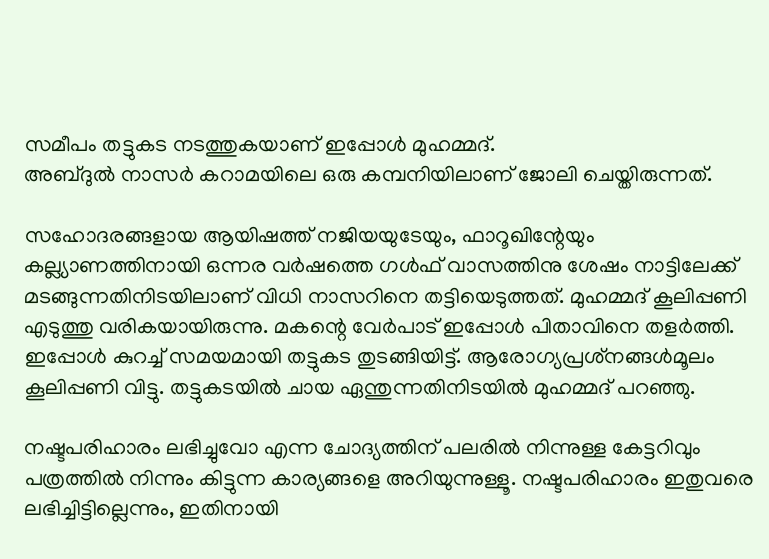സമീപം തട്ടുകട നടത്തുകയാണ് ഇപ്പോള്‍ മുഹമ്മദ്.
അബ്ദുല്‍ നാസര്‍ കറാമയിലെ ഒരു കമ്പനിയിലാണ് ജോലി ചെയ്തിരുന്നത്.

സഹോദരങ്ങളായ ആയിഷത്ത് നജിയയുടേയും, ഫാറൂഖിന്റേയും കല്ല്യാണത്തിനായി ഒന്നര വര്‍ഷത്തെ ഗള്‍ഫ് വാസത്തിനു ശേഷം നാട്ടിലേക്ക് മടങ്ങുന്നതിനിടയിലാണ് വിധി നാസറിനെ തട്ടിയെടുത്തത്. മുഹമ്മദ് കൂലിപ്പണി എടുത്തു വരികയായിരുന്നു. മകന്റെ വേര്‍പാട് ഇപ്പോള്‍ പിതാവിനെ തളര്‍ത്തി. ഇപ്പോള്‍ കുറച്ച് സമയമായി തട്ടുകട തുടങ്ങിയിട്ട്. ആരോഗ്യപ്രശ്‌നങ്ങള്‍മൂലം കൂലിപ്പണി വിട്ടു. തട്ടുകടയില്‍ ചായ ഏന്തുന്നതിനിടയില്‍ മുഹമ്മദ് പറഞ്ഞു.

നഷ്ടപരിഹാരം ലഭിച്ചുവോ എന്ന ചോദ്യത്തിന് പലരില്‍ നിന്നുള്ള കേട്ടറിവും പത്രത്തില്‍ നിന്നും കിട്ടുന്ന കാര്യങ്ങളെ അറിയുന്നുള്ളൂ. നഷ്ടപരിഹാരം ഇതുവരെ ലഭിച്ചിട്ടില്ലെന്നും, ഇതിനായി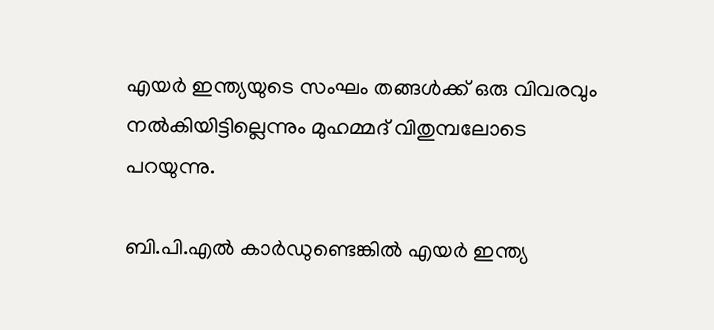എയര്‍ ഇന്ത്യയുടെ സംഘം തങ്ങള്‍ക്ക് ഒരു വിവരവും നല്‍കിയിട്ടില്ലെന്നും മുഹമ്മദ് വിതുമ്പലോടെ പറയുന്നു.

ബി.പി.എല്‍ കാര്‍ഡുണ്ടെങ്കില്‍ എയര്‍ ഇന്ത്യ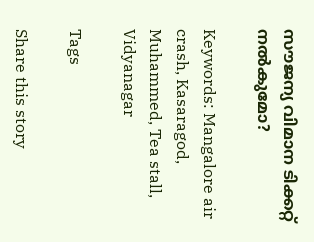സൗജന്യ വിമാന ടിക്കറ്റ് നല്‍കുമോ?

Keywords: Mangalore air crash, Kasaragod, Muhammed, Tea stall, Vidyanagar

Tags

Share this story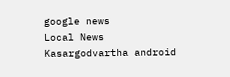google news
Local News
Kasargodvartha android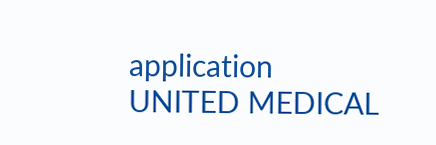application
UNITED MEDICAL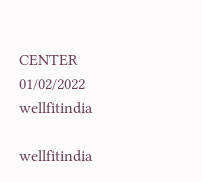CENTER 01/02/2022
wellfitindia

wellfitindia